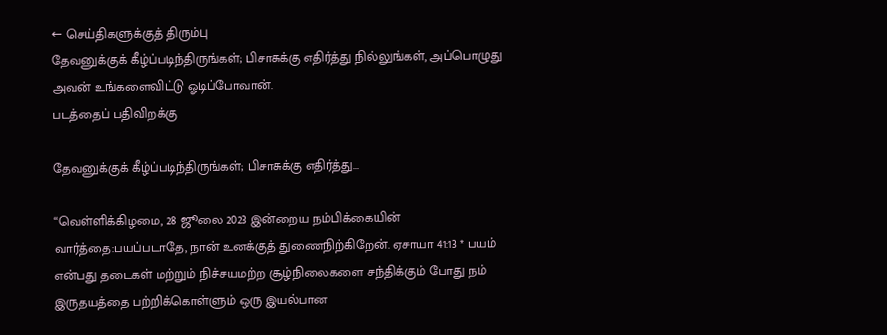← செய்திகளுக்குத் திரும்பு
தேவனுக்குக் கீழ்ப்படிந்திருங்கள்; பிசாசுக்கு எதிர்த்து நில்லுங்கள், அப்பொழுது அவன் உங்களைவிட்டு ஓடிப்போவான்.
படத்தைப் பதிவிறக்கு

தேவனுக்குக் கீழ்ப்படிந்திருங்கள்; பிசாசுக்கு எதிர்த்து...

“வெள்ளிக்கிழமை, 28 ஜூலை 2023 இன்றைய நம்பிக்கையின் வார்த்தை:பயப்படாதே, நான் உனக்குத் துணைநிற்கிறேன். ஏசாயா 41:13 * பயம் என்பது தடைகள் மற்றும் நிச்சயமற்ற சூழ்நிலைகளை சந்திக்கும் போது நம் இருதயத்தை பற்றிக்கொள்ளும் ஒரு இயல்பான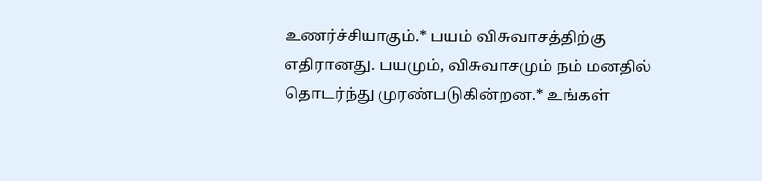உணர்ச்சியாகும்.* பயம் விசுவாசத்திற்கு எதிரானது. பயமும், விசுவாசமும் நம் மனதில் தொடர்ந்து முரண்படுகின்றன.* உங்கள்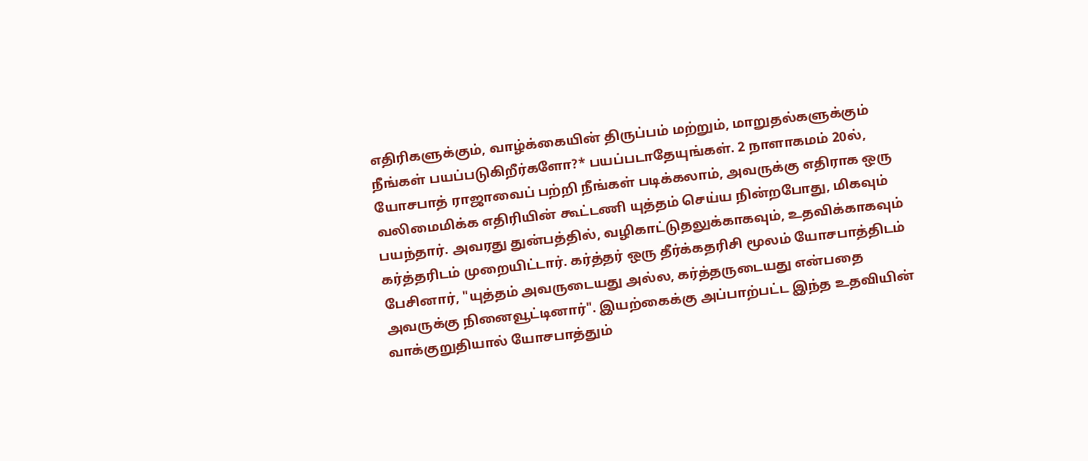எதிரிகளுக்கும், வாழ்க்கையின் திருப்பம் மற்றும், மாறுதல்களுக்கும் நீங்கள் பயப்படுகிறீர்களோ?* பயப்படாதேயுங்கள். 2 நாளாகமம் 20ல், யோசபாத் ராஜாவைப் பற்றி நீங்கள் படிக்கலாம், அவருக்கு எதிராக ஒரு வலிமைமிக்க எதிரியின் கூட்டணி யுத்தம் செய்ய நின்றபோது, மிகவும் பயந்தார். அவரது துன்பத்தில், வழிகாட்டுதலுக்காகவும், உதவிக்காகவும் கர்த்தரிடம் முறையிட்டார். கர்த்தர் ஒரு தீர்க்கதரிசி மூலம் யோசபாத்திடம் பேசினார், "யுத்தம் அவருடையது அல்ல, கர்த்தருடையது என்பதை அவருக்கு நினைவூட்டினார்". இயற்கைக்கு அப்பாற்பட்ட இந்த உதவியின் வாக்குறுதியால் யோசபாத்தும்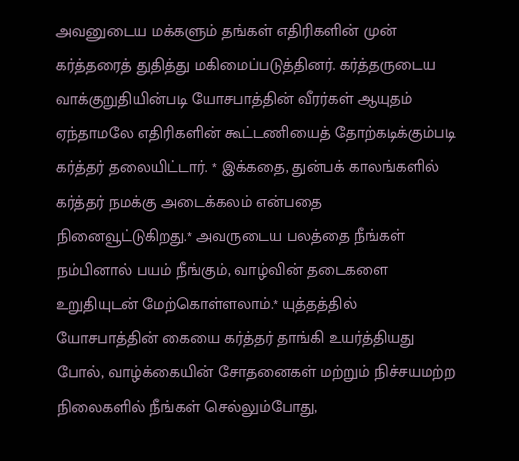அவனுடைய மக்களும் தங்கள் எதிரிகளின் முன் கர்த்தரைத் துதித்து மகிமைப்படுத்தினர். கர்த்தருடைய வாக்குறுதியின்படி யோசபாத்தின் வீரர்கள் ஆயுதம் ஏந்தாமலே எதிரிகளின் கூட்டணியைத் தோற்கடிக்கும்படி கர்த்தர் தலையிட்டார். * இக்கதை, துன்பக் காலங்களில் கர்த்தர் நமக்கு அடைக்கலம் என்பதை நினைவூட்டுகிறது.* அவருடைய பலத்தை நீங்கள் நம்பினால் பயம் நீங்கும், வாழ்வின் தடைகளை உறுதியுடன் மேற்கொள்ளலாம்.* யுத்தத்தில் யோசபாத்தின் கையை கர்த்தர் தாங்கி உயர்த்தியது போல், வாழ்க்கையின் சோதனைகள் மற்றும் நிச்சயமற்ற நிலைகளில் நீங்கள் செல்லும்போது,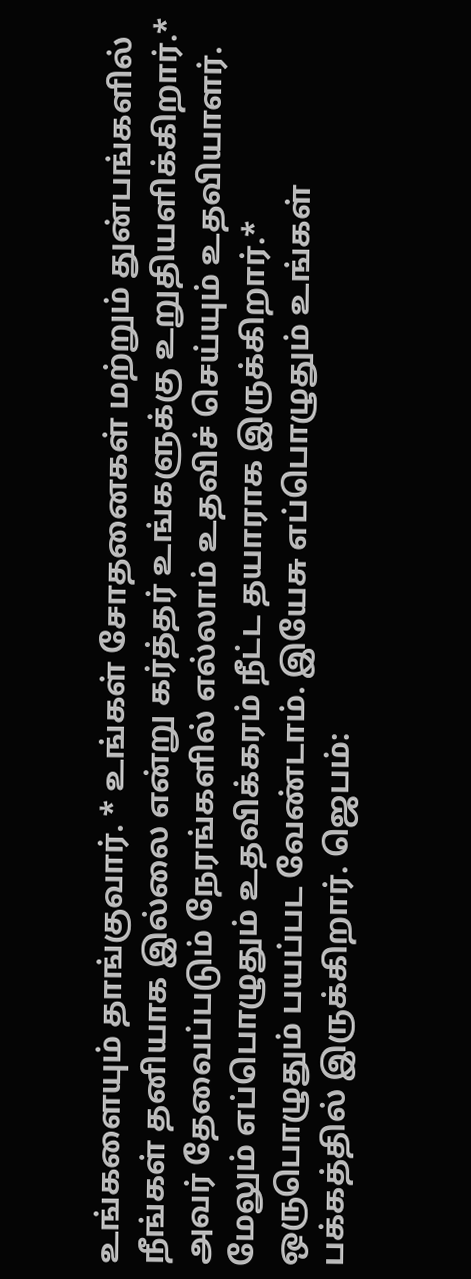உங்களையும் தாங்குவார். * உங்கள் சோதனைகள் மற்றும் துன்பங்களில் நீங்கள் தனியாக இல்லை என்று கர்த்தர் உங்களுக்கு உறுதியளிக்கிறார்.* அவர் தேவைப்படும் நேரங்களில் எல்லாம் உதவிச் செய்யும் உதவியாளர். மேலும் எப்பொழுதும் உதவிக்கரம் நீட்ட தயாராக இருக்கிறார்.* ஒருபொழுதும் பயப்பட வேண்டாம். இயேசு எப்பொழுதும் உங்கள் பக்கத்தில் இருக்கிறார். ஜெபம்: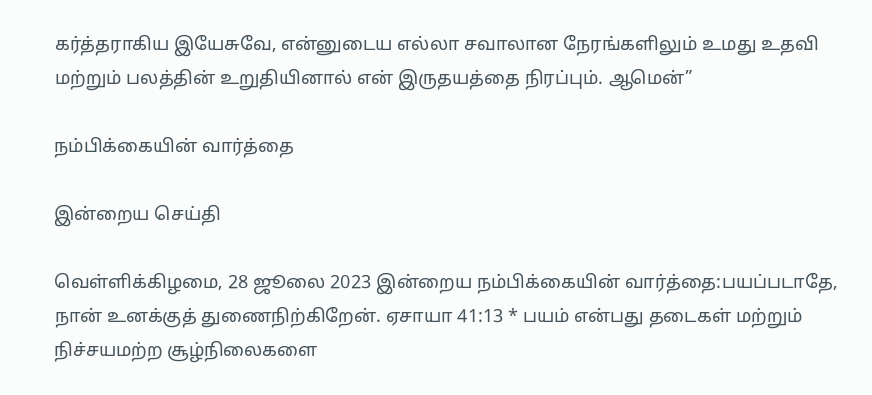கர்த்தராகிய இயேசுவே, என்னுடைய எல்லா சவாலான நேரங்களிலும் உமது உதவி மற்றும் பலத்தின் உறுதியினால் என் இருதயத்தை நிரப்பும். ஆமென்”

நம்பிக்கையின் வார்த்தை

இன்றைய செய்தி

வெள்ளிக்கிழமை, 28 ஜூலை 2023 இன்றைய நம்பிக்கையின் வார்த்தை:பயப்படாதே, நான் உனக்குத் துணைநிற்கிறேன். ஏசாயா 41:13 * பயம் என்பது தடைகள் மற்றும் நிச்சயமற்ற சூழ்நிலைகளை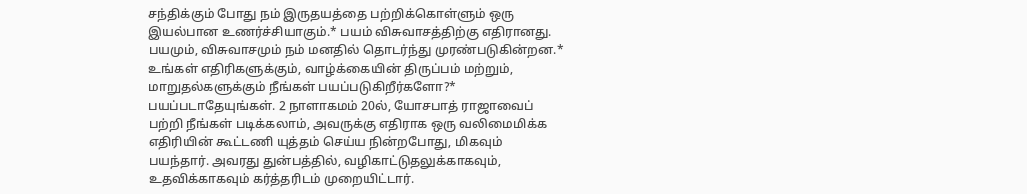சந்திக்கும் போது நம் இருதயத்தை பற்றிக்கொள்ளும் ஒரு இயல்பான உணர்ச்சியாகும்.* பயம் விசுவாசத்திற்கு எதிரானது. பயமும், விசுவாசமும் நம் மனதில் தொடர்ந்து முரண்படுகின்றன.* உங்கள் எதிரிகளுக்கும், வாழ்க்கையின் திருப்பம் மற்றும், மாறுதல்களுக்கும் நீங்கள் பயப்படுகிறீர்களோ?* பயப்படாதேயுங்கள். 2 நாளாகமம் 20ல், யோசபாத் ராஜாவைப் பற்றி நீங்கள் படிக்கலாம், அவருக்கு எதிராக ஒரு வலிமைமிக்க எதிரியின் கூட்டணி யுத்தம் செய்ய நின்றபோது, மிகவும் பயந்தார். அவரது துன்பத்தில், வழிகாட்டுதலுக்காகவும், உதவிக்காகவும் கர்த்தரிடம் முறையிட்டார்.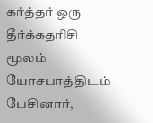கர்த்தர் ஒரு தீர்க்கதரிசி மூலம் யோசபாத்திடம் பேசினார்,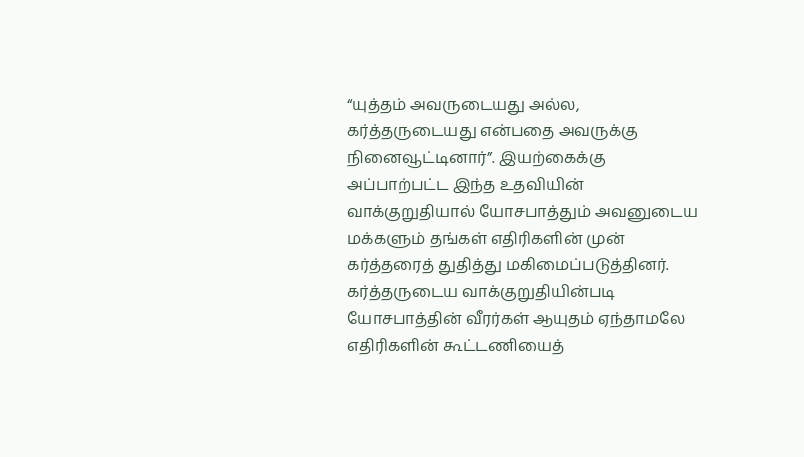“யுத்தம் அவருடையது அல்ல, கர்த்தருடையது என்பதை அவருக்கு நினைவூட்டினார்”. இயற்கைக்கு அப்பாற்பட்ட இந்த உதவியின் வாக்குறுதியால் யோசபாத்தும் அவனுடைய மக்களும் தங்கள் எதிரிகளின் முன் கர்த்தரைத் துதித்து மகிமைப்படுத்தினர். கர்த்தருடைய வாக்குறுதியின்படி யோசபாத்தின் வீரர்கள் ஆயுதம் ஏந்தாமலே எதிரிகளின் கூட்டணியைத்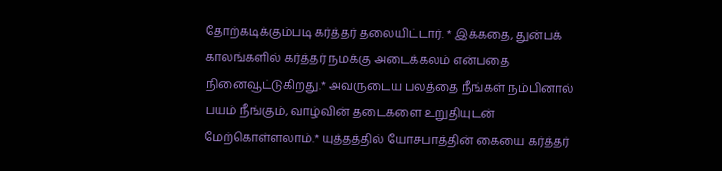தோற்கடிக்கும்படி கர்த்தர் தலையிட்டார். * இக்கதை, துன்பக் காலங்களில் கர்த்தர் நமக்கு அடைக்கலம் என்பதை நினைவூட்டுகிறது.* அவருடைய பலத்தை நீங்கள் நம்பினால் பயம் நீங்கும், வாழ்வின் தடைகளை உறுதியுடன் மேற்கொள்ளலாம்.* யுத்தத்தில் யோசபாத்தின் கையை கர்த்தர்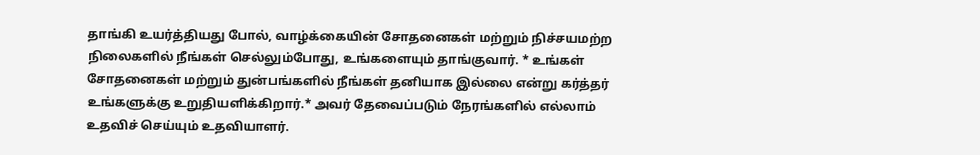தாங்கி உயர்த்தியது போல், வாழ்க்கையின் சோதனைகள் மற்றும் நிச்சயமற்ற நிலைகளில் நீங்கள் செல்லும்போது, உங்களையும் தாங்குவார். * உங்கள் சோதனைகள் மற்றும் துன்பங்களில் நீங்கள் தனியாக இல்லை என்று கர்த்தர் உங்களுக்கு உறுதியளிக்கிறார்.* அவர் தேவைப்படும் நேரங்களில் எல்லாம் உதவிச் செய்யும் உதவியாளர்.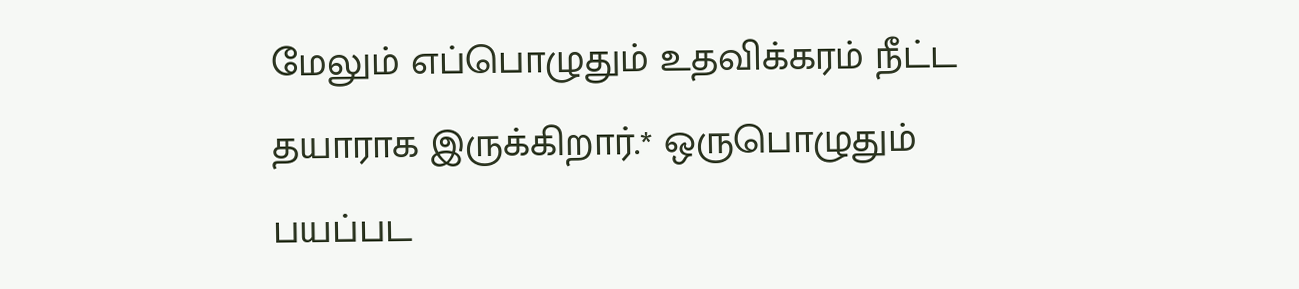மேலும் எப்பொழுதும் உதவிக்கரம் நீட்ட தயாராக இருக்கிறார்.* ஒருபொழுதும் பயப்பட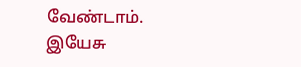வேண்டாம். இயேசு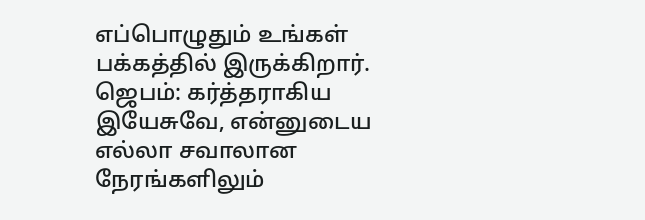எப்பொழுதும் உங்கள் பக்கத்தில் இருக்கிறார். ஜெபம்: கர்த்தராகிய இயேசுவே, என்னுடைய எல்லா சவாலான நேரங்களிலும்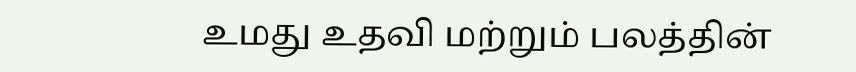உமது உதவி மற்றும் பலத்தின்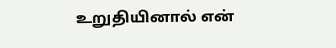உறுதியினால் என்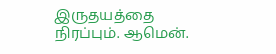இருதயத்தை நிரப்பும். ஆமென்.